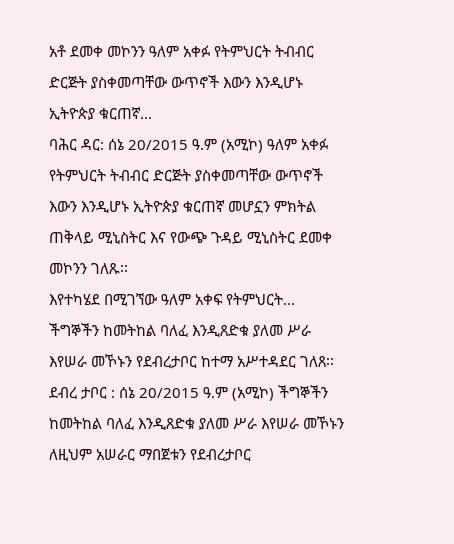አቶ ደመቀ መኮንን ዓለም አቀፉ የትምህርት ትብብር ድርጅት ያስቀመጣቸው ውጥኖች እውን እንዲሆኑ ኢትዮጵያ ቁርጠኛ...
ባሕር ዳር: ሰኔ 20/2015 ዓ.ም (አሚኮ) ዓለም አቀፉ የትምህርት ትብብር ድርጅት ያስቀመጣቸው ውጥኖች እውን እንዲሆኑ ኢትዮጵያ ቁርጠኛ መሆኗን ምክትል ጠቅላይ ሚኒስትር እና የውጭ ጉዳይ ሚኒስትር ደመቀ መኮንን ገለጹ፡፡
እየተካሄደ በሚገኘው ዓለም አቀፍ የትምህርት...
ችግኞችን ከመትከል ባለፈ እንዲጸድቁ ያለመ ሥራ እየሠራ መኾኑን የደብረታቦር ከተማ አሥተዳደር ገለጸ፡፡
ደብረ ታቦር : ሰኔ 20/2015 ዓ.ም (አሚኮ) ችግኞችን ከመትከል ባለፈ እንዲጸድቁ ያለመ ሥራ እየሠራ መኾኑን ለዚህም አሠራር ማበጀቱን የደብረታቦር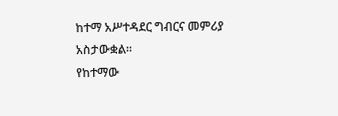ከተማ አሥተዳደር ግብርና መምሪያ አስታውቋል።
የከተማው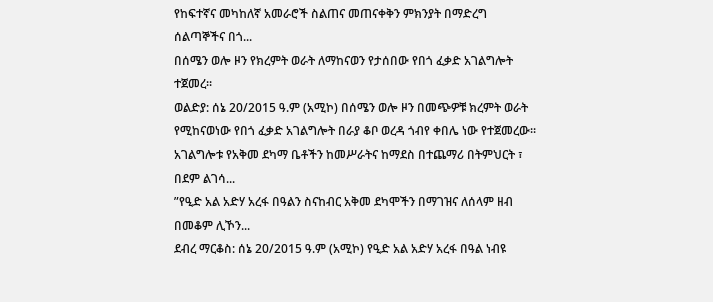የከፍተኛና መካከለኛ አመራሮች ስልጠና መጠናቀቅን ምክንያት በማድረግ ሰልጣኞችና በጎ...
በሰሜን ወሎ ዞን የክረምት ወራት ለማከናወን የታሰበው የበጎ ፈቃድ አገልግሎት ተጀመረ፡፡
ወልድያ: ሰኔ 20/2015 ዓ.ም (አሚኮ) በሰሜን ወሎ ዞን በመጭዎቹ ክረምት ወራት የሚከናወነው የበጎ ፈቃድ አገልግሎት በራያ ቆቦ ወረዳ ጎብየ ቀበሌ ነው የተጀመረው፡፡
አገልግሎቱ የአቅመ ደካማ ቤቶችን ከመሥራትና ከማደስ በተጨማሪ በትምህርት ፣ በደም ልገሳ...
”የዒድ አል አድሃ አረፋ በዓልን ስናከብር አቅመ ደካሞችን በማገዝና ለሰላም ዘብ በመቆም ሊኾን...
ደብረ ማርቆስ: ሰኔ 20/2015 ዓ.ም (አሚኮ) የዒድ አል አድሃ አረፋ በዓል ነብዩ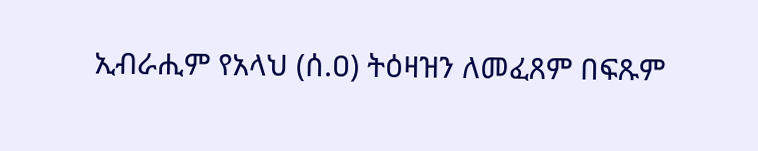ኢብራሒም የአላህ (ሰ.ዐ) ትዕዛዝን ለመፈጸም በፍጹም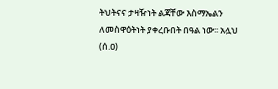ትህትናና ታዛዥነት ልጃቸው እስማኤልን ለመስዋዕትነት ያቀረቡበት በዓል ነው፡፡ አሏህ (ሰ.ዐ)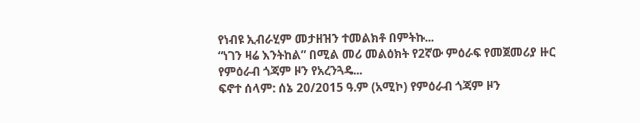የነብዩ ኢብራሂም መታዘዝን ተመልክቶ በምትኩ...
“ነገን ዛሬ እንትከል” በሚል መሪ መልዕክት የ2ኛው ምዕራፍ የመጀመሪያ ዙር የምዕራብ ጎጃም ዞን የአረንጓዴ...
ፍኖተ ሰላም: ሰኔ 20/2015 ዓ.ም (አሚኮ) የምዕራብ ጎጃም ዞን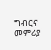ግብርና መምሪያ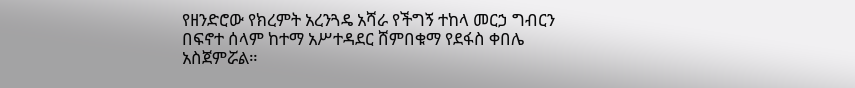የዘንድሮው የክረምት አረንጓዴ አሻራ የችግኝ ተከላ መርኃ ግብርን በፍኖተ ሰላም ከተማ አሥተዳደር ሸምበቁማ የደፋስ ቀበሌ አስጀምሯል።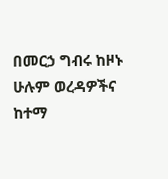በመርኃ ግብሩ ከዞኑ ሁሉም ወረዳዎችና ከተማ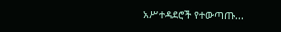አሥተዳደሮች የተውጣጡ...